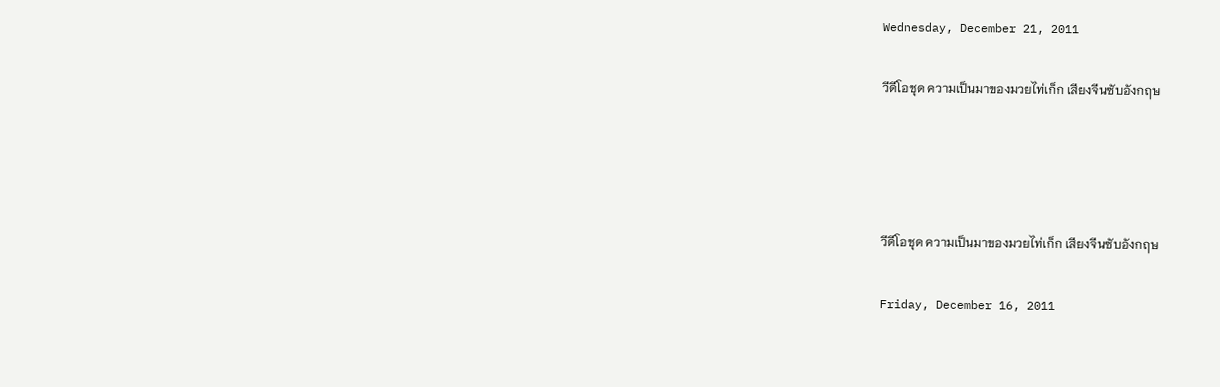Wednesday, December 21, 2011

วีดีโอชุด ความเป็นมาของมวยไท่เก็ก เสียงจีนซับอังกฤษ




วีดีโอชุด ความเป็นมาของมวยไท่เก็ก เสียงจีนซับอังกฤษ

Friday, December 16, 2011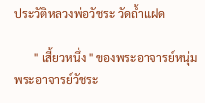ประวัติหลวงพ่อวัชระ วัดถ้ำแฝด

       " เสี้ยวหนึ่ง " ของพระอาจารย์หนุ่ม พระอาจารย์วัชระ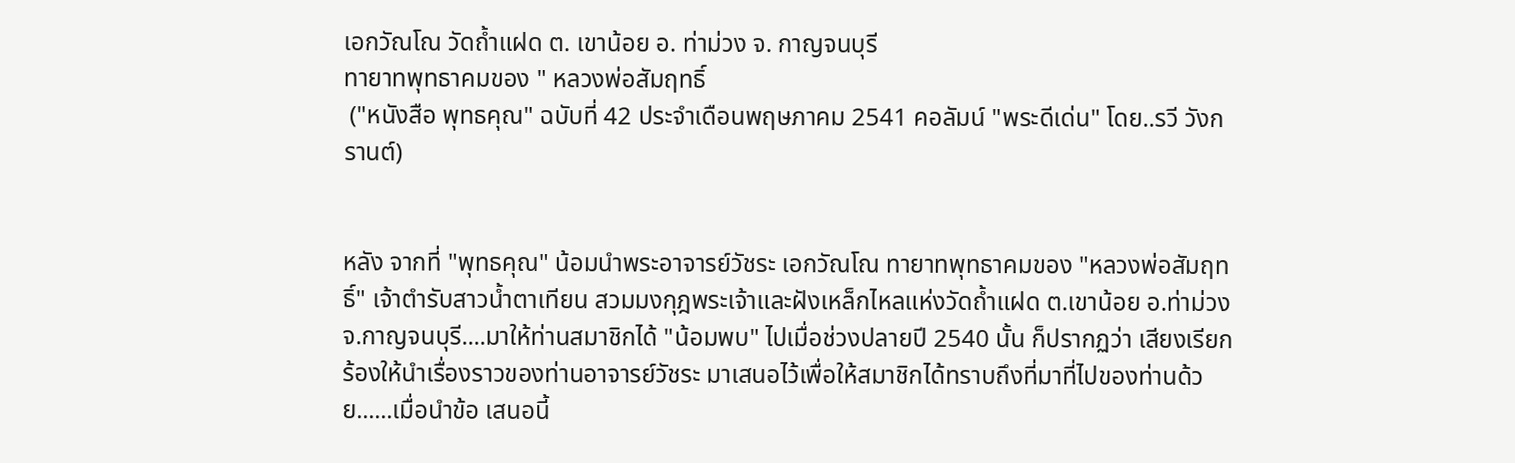เอกวัณโณ วัดถ้ำแฝด ต. เขาน้อย อ. ท่าม่วง จ. กาญจนบุรี
ทายาทพุทธาคมของ " หลวงพ่อสัมฤทธิ์
 ("หนังสือ พุทธคุณ" ฉบับที่ 42 ประจำเดือนพฤษภาคม 2541 คอลัมน์ "พระดีเด่น" โดย..รวี วังกรานต์)


หลัง จากที่ "พุทธคุณ" น้อมนำพระอาจารย์วัชระ เอกวัณโณ ทายาทพุทธาคมของ "หลวงพ่อสัมฤทธิ์" เจ้าตำรับสาวน้ำตาเทียน สวมมงกุฎพระเจ้าและฝังเหล็กไหลแห่งวัดถ้ำแฝด ต.เขาน้อย อ.ท่าม่วง จ.กาญจนบุรี....มาให้ท่านสมาชิกได้ "น้อมพบ" ไปเมื่อช่วงปลายปี 2540 นั้น ก็ปรากฏว่า เสียงเรียกร้องให้นำเรื่องราวของท่านอาจารย์วัชระ มาเสนอไว้เพื่อให้สมาชิกได้ทราบถึงที่มาที่ไปของท่านด้วย......เมื่อนำข้อ เสนอนี้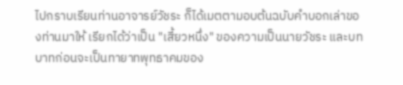ไปกราบเรียนท่านอาจารย์วัชระ ก็ได้เมตตามอบต้นฉบับคำบอกเล่าของท่านมาให้ เรียกได้ว่าเป็น "เสี้ยวหนึ่ง" ของความเป็นนายวัชระ และบทบาทก่อนจะเป็นทายาทพุทธาคมของ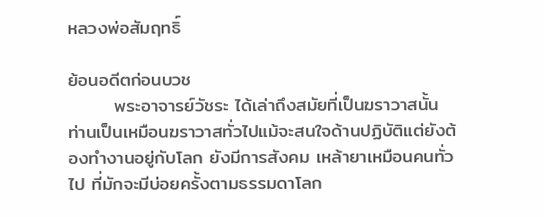หลวงพ่อสัมฤทธิ์

ย้อนอดีตก่อนบวช
       พระอาจารย์วัชระ ได้เล่าถึงสมัยที่เป็นฆราวาสนั้น ท่านเป็นเหมือนฆราวาสทั่วไปแม้จะสนใจด้านปฏิบัติแต่ยังต้องทำงานอยู่กับโลก ยังมีการสังคม เหล้ายาเหมือนคนทั่วไป ที่มักจะมีบ่อยครั้งตามธรรมดาโลก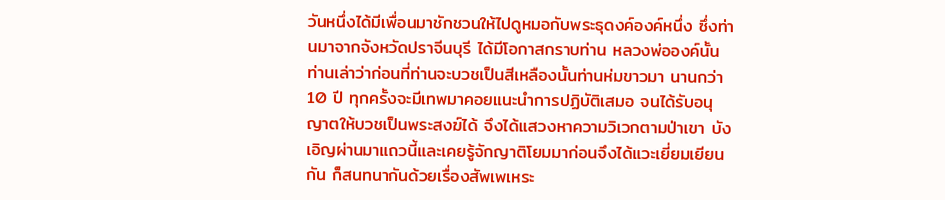วันหนึ่งได้มีเพื่อนมาชักชวนให้ไปดูหมอกับพระธุดงค์องค์หนึ่ง ซึ่งท่านมาจากจังหวัดปราจีนบุรี ได้มีโอกาสกราบท่าน หลวงพ่อองค์นั้นท่านเล่าว่าก่อนที่ท่านจะบวชเป็นสีเหลืองนั้นท่านห่มขาวมา นานกว่า 10 ปี ทุกครั้งจะมีเทพมาคอยแนะนำการปฏิบัติเสมอ จนได้รับอนุญาตให้บวชเป็นพระสงฆ์ได้ จึงได้แสวงหาความวิเวกตามป่าเขา บังเอิญผ่านมาแถวนี้และเคยรู้จักญาติโยมมาก่อนจึงได้แวะเยี่ยมเยียนกัน ก็สนทนากันด้วยเรื่องสัพเพเหระ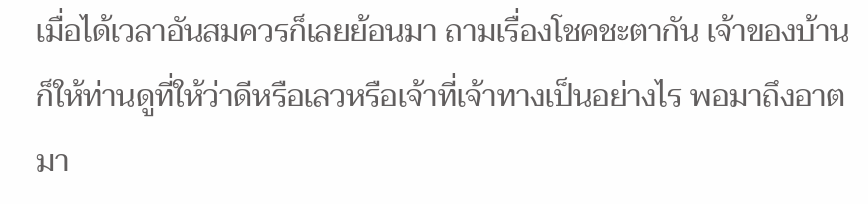เมื่อได้เวลาอันสมควรก็เลยย้อนมา ถามเรื่องโชคชะตากัน เจ้าของบ้านก็ให้ท่านดูที่ให้ว่าดีหรือเลวหรือเจ้าที่เจ้าทางเป็นอย่างไร พอมาถึงอาตมา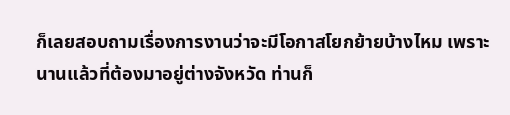ก็เลยสอบถามเรื่องการงานว่าจะมีโอกาสโยกย้ายบ้างไหม เพราะนานแล้วที่ต้องมาอยู่ต่างจังหวัด ท่านก็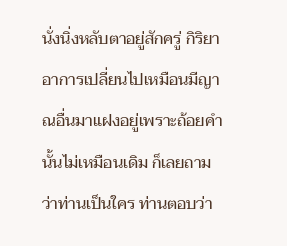นั่งนิ่งหลับตาอยู่สักครู่ กิริยาอาการเปลี่ยนไปเหมือนมีญาณอื่นมาแฝงอยู่เพราะถ้อยคำนั้นไม่เหมือนเดิม ก็เลยถามว่าท่านเป็นใคร ท่านตอบว่า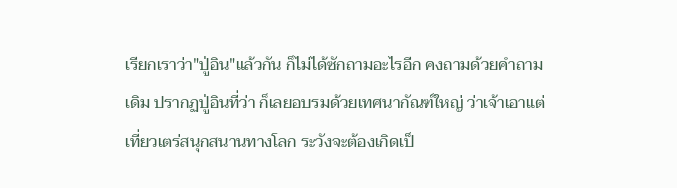เรียกเราว่า"ปู่อิน"แล้วกัน ก็ไม่ได้ซักถามอะไรอีก คงถามด้วยคำถามเดิม ปรากฏปู่อินที่ว่า ก็เลยอบรมด้วยเทศนากัณฑ์ใหญ่ ว่าเจ้าเอาแต่เที่ยวเตร่สนุกสนานทางโลก ระวังจะต้องเกิดเป็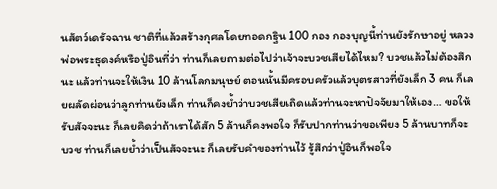นสัตว์เดรัจฉาน ชาติที่แล้วสร้างกุศลโดยทอดกฐิน 100 กอง กองบุญนี้ท่านยังรักษาอยู่ หลวงพ่อพระธุดงค์หรือปู่อินที่ว่า ท่านก็เลยถามต่อไปว่าเจ้าจะบวชเสียได้ไหม? บวชแล้วไม่ต้องสึกนะ แล้วท่านจะให้เงิน 10 ล้านโลกมนุษย์ ตอนนั้นมีครอบครัวแล้วบุตรสาวที่ยังเล็ก 3 คน ก็เลยผลัดผ่อนว่าลูกท่านยังเล็ก ท่านก็คงย้ำว่าบวชเสียเถิดแล้วท่านจะหาปัจจัยมาให้เอง… ขอให้รับสัจจะนะ ก็เลยคิดว่าถ้าเราได้สัก 5 ล้านก็คงพอใจ ก็รับปากท่านว่าขอเพียง 5 ล้านบาทก็จะบวช ท่านก็เลยย้ำว่าเป็นสัจจะนะ ก็เลยรับคำของท่านไว้ รู้สึกว่าปู่อินก็พอใจ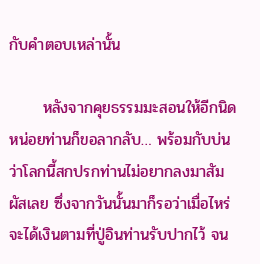กับคำตอบเหล่านั้น

      หลังจากคุยธรรมมะสอนให้อีกนิดหน่อยท่านก็ขอลากลับ… พร้อมกับบ่นว่าโลกนี้สกปรกท่านไม่อยากลงมาสัมผัสเลย ซึ่งจากวันนั้นมาก็รอว่าเมื่อไหร่จะได้เงินตามที่ปู่อินท่านรับปากไว้ จน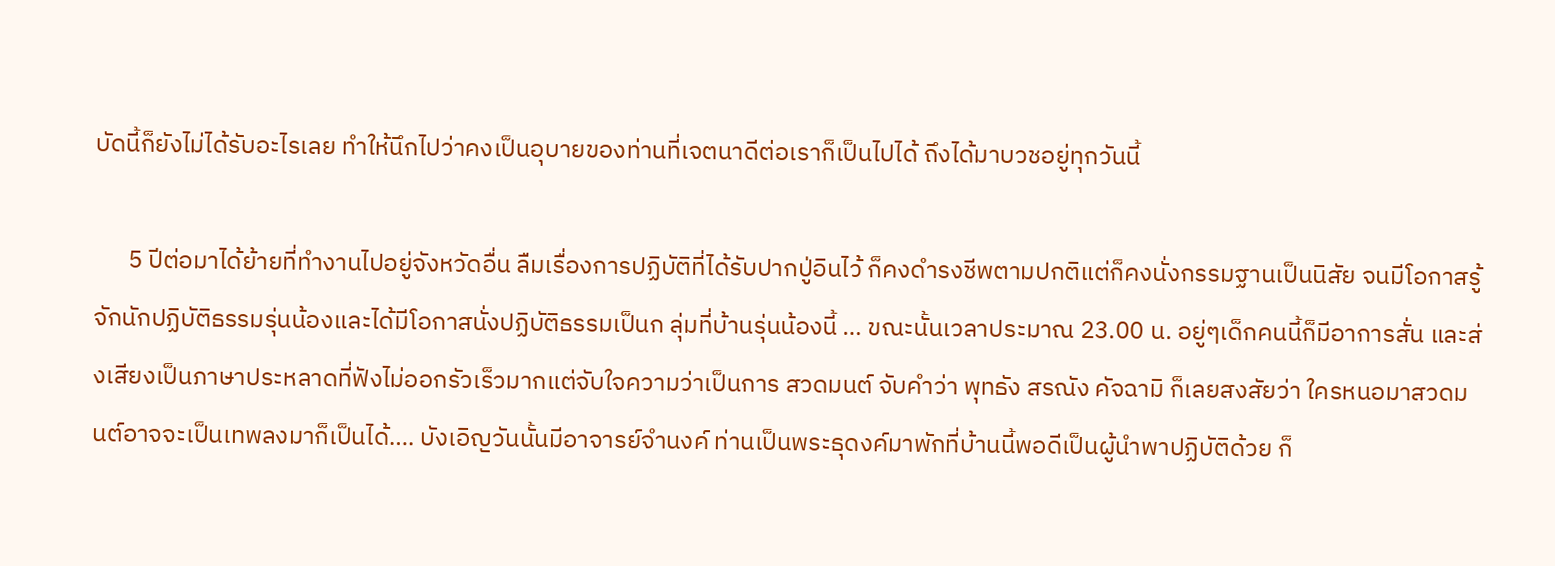บัดนี้ก็ยังไม่ได้รับอะไรเลย ทำให้นึกไปว่าคงเป็นอุบายของท่านที่เจตนาดีต่อเราก็เป็นไปได้ ถึงได้มาบวชอยู่ทุกวันนี้

      5 ปีต่อมาได้ย้ายที่ทำงานไปอยู่จังหวัดอื่น ลืมเรื่องการปฏิบัติที่ได้รับปากปู่อินไว้ ก็คงดำรงชีพตามปกติแต่ก็คงนั่งกรรมฐานเป็นนิสัย จนมีโอกาสรู้จักนักปฏิบัติธรรมรุ่นน้องและได้มีโอกาสนั่งปฏิบัติธรรมเป็นก ลุ่มที่บ้านรุ่นน้องนี้ … ขณะนั้นเวลาประมาณ 23.00 น. อยู่ๆเด็กคนนี้ก็มีอาการสั่น และส่งเสียงเป็นภาษาประหลาดที่ฟังไม่ออกรัวเร็วมากแต่จับใจความว่าเป็นการ สวดมนต์ จับคำว่า พุทธัง สรณัง คัจฉามิ ก็เลยสงสัยว่า ใครหนอมาสวดมนต์อาจจะเป็นเทพลงมาก็เป็นได้…. บังเอิญวันนั้นมีอาจารย์จำนงค์ ท่านเป็นพระธุดงค์มาพักที่บ้านนี้พอดีเป็นผู้นำพาปฏิบัติด้วย ก็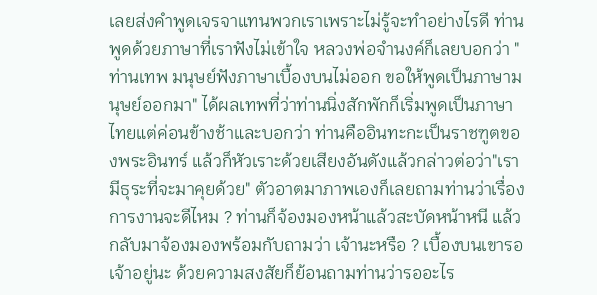เลยส่งคำพูดเจรจาแทนพวกเราเพราะไม่รู้จะทำอย่างไรดี ท่านพูดด้วยภาษาที่เราฟังไม่เข้าใจ หลวงพ่อจำนงค์ก็เลยบอกว่า "ท่านเทพ มนุษย์ฟังภาษาเบื้องบนไม่ออก ขอให้พูดเป็นภาษามนุษย์ออกมา" ได้ผลเทพที่ว่าท่านนิ่งสักพักก็เริ่มพูดเป็นภาษาไทยแต่ค่อนข้างช้าและบอกว่า ท่านคืออินทะกะเป็นราชฑูตของพระอินทร์ แล้วก็หัวเราะด้วยเสียงอันดังแล้วกล่าวต่อว่า"เรามีธุระที่จะมาคุยด้วย" ตัวอาตมาภาพเองก็เลยถามท่านว่าเรื่องการงานจะดีไหม ? ท่านก็จ้องมองหน้าแล้วสะบัดหน้าหนี แล้วกลับมาจ้องมองพร้อมกับถามว่า เจ้านะหรือ ? เบื้องบนเขารอเจ้าอยู่นะ ด้วยความสงสัยก็ย้อนถามท่านว่ารออะไร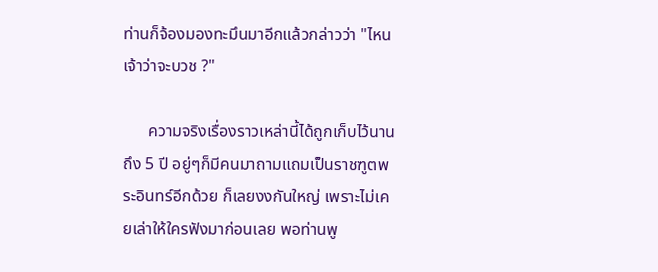ท่านก็จ้องมองทะมึนมาอีกแล้วกล่าวว่า "ไหนเจ้าว่าจะบวช ?"

      ความจริงเรื่องราวเหล่านี้ได้ถูกเก็บไว้นานถึง 5 ปี อยู่ๆก็มีคนมาถามแถมเป็นราชฑูตพระอินทร์อีกด้วย ก็เลยงงกันใหญ่ เพราะไม่เคยเล่าให้ใครฟังมาก่อนเลย พอท่านพู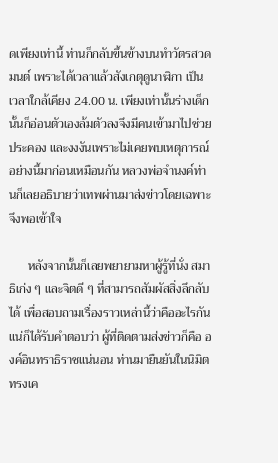ดเพียงเท่านี้ ท่านก็กลับขึ้นข้างบนทำวัตรสวดมนต์ เพราะได้เวลาแล้วสังเกตุดูนาฬิกา เป็นเวลาใกล้เคียง 24.00 น. เพียงเท่านั้นร่างเด็กนั้นก็อ่อนตัวเองล้มตัวลงจึงมีคนเข้ามาไปช่วยประคอง และงงงันเพราะไม่เคยพบเหตุการณ์อย่างนี้มาก่อนเหมือนกัน หลวงพ่อจำนงค์ท่านก็เลยอธิบายว่าเทพผ่านมาส่งข่าวโดยเฉพาะ จึงพอเข้าใจ

      หลังจากนั้นก็เลยพยายามหาผู้รู้ที่นั่ง สมาธิเก่ง ๆ และจิตดี ๆ ที่สามารถสัมผัสสิ่งลึกลับได้ เพื่อสอบถามเรื่องราวเหล่านี้ว่าคืออะไรกันแน่ก็ได้รับคำตอบว่า ผู้ที่ติดตามส่งข่าวก็คือ องค์อินทราธิราชแน่นอน ท่านมายืนยันในนิมิตทรงเค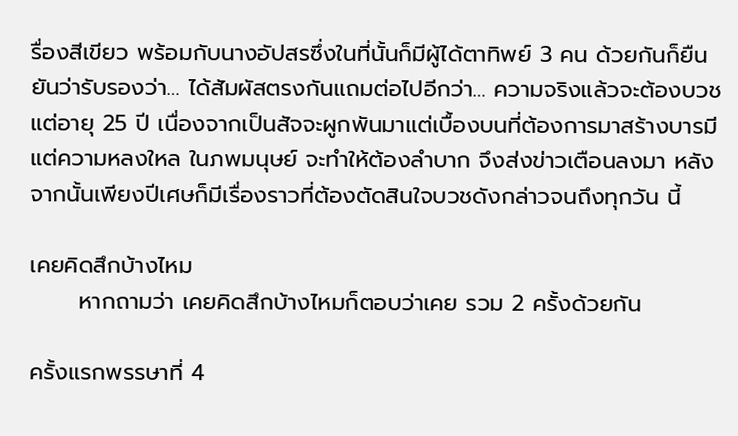รื่องสีเขียว พร้อมกับนางอัปสรซึ่งในที่นั้นก็มีผู้ได้ตาทิพย์ 3 คน ด้วยกันก็ยืนยันว่ารับรองว่า… ได้สัมผัสตรงกันแถมต่อไปอีกว่า… ความจริงแล้วจะต้องบวชแต่อายุ 25 ปี เนื่องจากเป็นสัจจะผูกพันมาแต่เบื้องบนที่ต้องการมาสร้างบารมีแต่ความหลงใหล ในภพมนุษย์ จะทำให้ต้องลำบาก จึงส่งข่าวเตือนลงมา หลังจากนั้นเพียงปีเศษก็มีเรื่องราวที่ต้องตัดสินใจบวชดังกล่าวจนถึงทุกวัน นี้

เคยคิดสึกบ้างไหม
      หากถามว่า เคยคิดสึกบ้างไหมก็ตอบว่าเคย รวม 2 ครั้งด้วยกัน

ครั้งแรกพรรษาที่ 4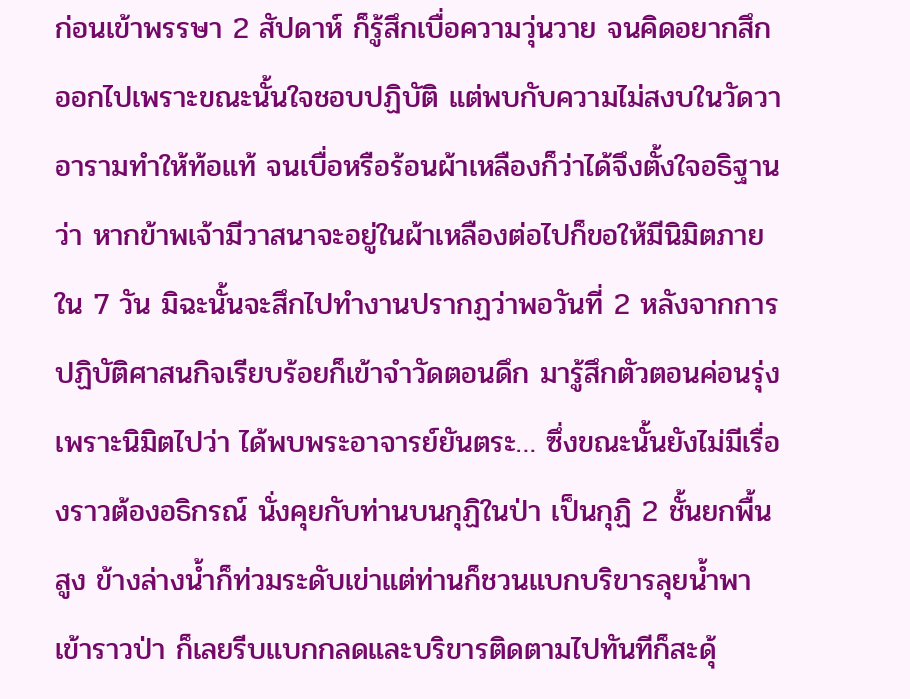ก่อนเข้าพรรษา 2 สัปดาห์ ก็รู้สึกเบื่อความวุ่นวาย จนคิดอยากสึกออกไปเพราะขณะนั้นใจชอบปฏิบัติ แต่พบกับความไม่สงบในวัดวาอารามทำให้ท้อแท้ จนเบื่อหรือร้อนผ้าเหลืองก็ว่าได้จึงตั้งใจอธิฐานว่า หากข้าพเจ้ามีวาสนาจะอยู่ในผ้าเหลืองต่อไปก็ขอให้มีนิมิตภายใน 7 วัน มิฉะนั้นจะสึกไปทำงานปรากฏว่าพอวันที่ 2 หลังจากการปฏิบัติศาสนกิจเรียบร้อยก็เข้าจำวัดตอนดึก มารู้สึกตัวตอนค่อนรุ่ง เพราะนิมิตไปว่า ได้พบพระอาจารย์ยันตระ… ซึ่งขณะนั้นยังไม่มีเรื่องราวต้องอธิกรณ์ นั่งคุยกับท่านบนกุฏิในป่า เป็นกุฏิ 2 ชั้นยกพื้นสูง ข้างล่างน้ำก็ท่วมระดับเข่าแต่ท่านก็ชวนแบกบริขารลุยน้ำพาเข้าราวป่า ก็เลยรีบแบกกลดและบริขารติดตามไปทันทีก็สะดุ้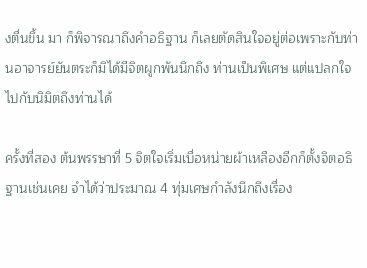งตื่นขึ้น มา ก็พิจารณาถึงคำอธิฐาน ก็เลยตัดสินใจอยู่ต่อเพราะกับท่านอาจารย์ยันตระก็มิได้มีจิตผูกพันนึกถึง ท่านเป็นพิเศษ แต่แปลกใจไปกับนิมิตถึงท่านได้

ครั้งที่สอง ต้นพรรษาที่ 5 จิตใจเริ่มเบื่อหน่ายผ้าเหลืองอีกก็ตั้งจิตอธิฐานเช่นเคย จำได้ว่าประมาณ 4 ทุ่มเศษกำลังนึกถึงเรื่อง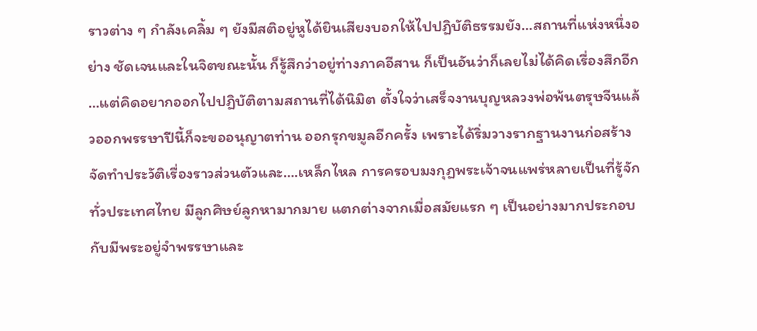ราวต่าง ๆ กำลังเคลิ้ม ๆ ยังมีสติอยู่หูได้ยินเสียงบอกให้ไปปฏิบัติธรรมยัง…สถานที่แห่งหนึ่งอย่าง ชัดเจนและในจิตขณะนั้น ก็รู้สึกว่าอยู่ท่างภาคอีสาน ก็เป็นอันว่าก็เลยไม่ได้คิดเรื่องสึกอีก …แต่คิดอยากออกไปปฏิบัติตามสถานที่ได้นิมิต ตั้งใจว่าเสร็จงานบุญหลวงพ่อพ้นตรุษจีนแล้วออกพรรษาปีนี้ก็จะขออนุญาตท่าน ออกรุกขมูลอีกครั้ง เพราะได้ริ่มวางรากฐานงานก่อสร้าง จัดทำประวัติเรื่องราวส่วนตัวและ….เหล็กไหล การครอบมงกุฏพระเจ้าจนแพร่หลายเป็นที่รู้จักทั่วประเทศไทย มีลูกศิษย์ลูกหามากมาย แตกต่างจากเมื่อสมัยแรก ๆ เป็นอย่างมากประกอบกับมีพระอยู่จำพรรษาและ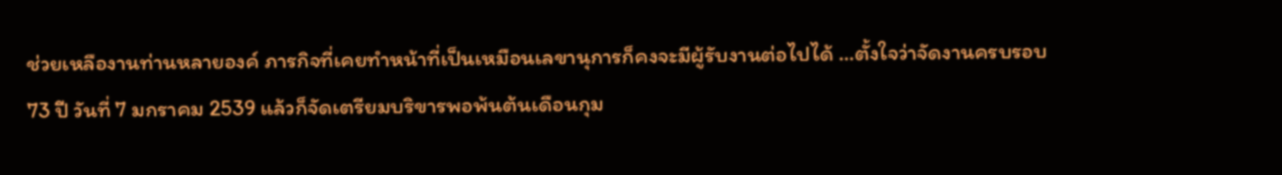ช่วยเหลืองานท่านหลายองค์ ภารกิจที่เคยทำหน้าที่เป็นเหมือนเลขานุการก็คงจะมีผู้รับงานต่อไปได้ …ตั้งใจว่าจัดงานครบรอบ 73 ปี วันที่ 7 มกราคม 2539 แล้วก็จัดเตรียมบริขารพอพ้นต้นเดือนกุม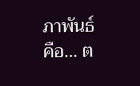ภาพันธ์คือ… ต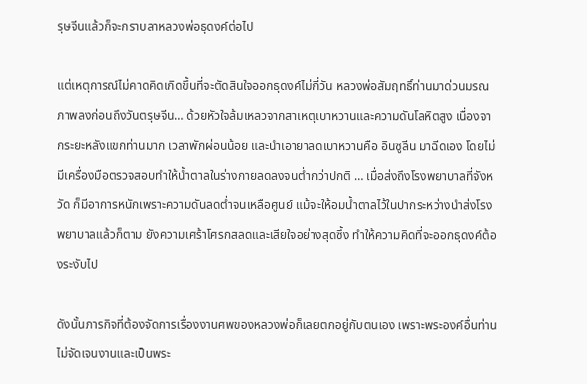รุษจีนแล้วก็จะกราบลาหลวงพ่อธุดงค์ต่อไป

แต่เหตุการณ์ไม่คาดคิดเกิดขึ้นที่จะตัดสินใจออกธุดงค์ไม่กี่วัน หลวงพ่อสัมฤทธิ์ท่านมาด่วนมรณภาพลงก่อนถึงวันตรุษจีน… ด้วยหัวใจล้มเหลวจากสาเหตุเบาหวานและความดันโลหิตสูง เนื่องจากระยะหลังแขกท่านมาก เวลาพักผ่อนน้อย และนำเอายาลดเบาหวานคือ อินซูลีน มาฉีดเอง โดยไม่มีเครื่องมือตรวจสอบทำให้น้ำตาลในร่างกายลดลงจนต่ำกว่าปกติ … เมื่อส่งถึงโรงพยาบาลที่จังหวัด ก็มีอาการหนักเพราะความดันลดต่ำจนเหลือศูนย์ แม้จะให้อมน้ำตาลไว้ในปากระหว่างนำส่งโรงพยาบาลแล้วก็ตาม ยังความเศร้าโศรกสลดและเสียใจอย่างสุดซึ้ง ทำให้ความคิดที่จะออกธุดงค์ต้องระงับไป

ดังนั้นภารกิจที่ต้องจัดการเรื่องงานศพของหลวงพ่อก็เลยตกอยู่กับตนเอง เพราะพระองค์อื่นท่านไม่จัดเจนงานและเป็นพระ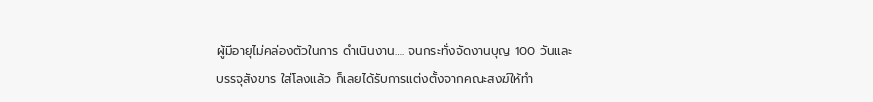ผู้มีอายุไม่คล่องตัวในการ ดำเนินงาน…. จนกระทั่งจัดงานบุญ 100 วันและบรรจุสังขาร ใส่โลงแล้ว ก็เลยได้รับการแต่งตั้งจากคณะสงฆ์ให้ทำ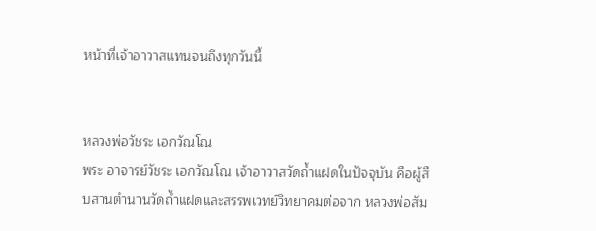หน้าที่เจ้าอาวาสแทนจนถึงทุกวันนี้


หลวงพ่อวัชระ เอกวัณโณ
พระ อาจารย์วัชระ เอกวัณโณ เจ้าอาวาสวัดถ้ำแฝดในปัจจุบัน คือผู้สืบสานตำนานวัดถ้ำแฝดและสรรพเวทย์วิทยาคมต่อจาก หลวงพ่อสัม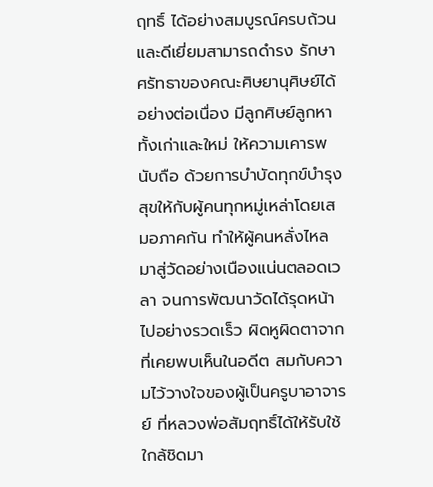ฤทธิ์ ได้อย่างสมบูรณ์ครบถ้วนและดีเยี่ยมสามารถดำรง รักษาศรัทธาของคณะศิษยานุศิษย์ได้อย่างต่อเนื่อง มีลูกศิษย์ลูกหาทั้งเก่าและใหม่ ให้ความเคารพนับถือ ด้วยการบำบัดทุกข์บำรุงสุขให้กับผู้คนทุกหมู่เหล่าโดยเสมอภาคกัน ทำให้ผู้คนหลั่งไหลมาสู่วัดอย่างเนืองแน่นตลอดเวลา จนการพัฒนาวัดได้รุดหน้าไปอย่างรวดเร็ว ผิดหูผิดตาจากที่เคยพบเห็นในอดีต สมกับความไว้วางใจของผู้เป็นครูบาอาจารย์ ที่หลวงพ่อสัมฤทธิ์ได้ให้รับใช้ใกล้ชิดมา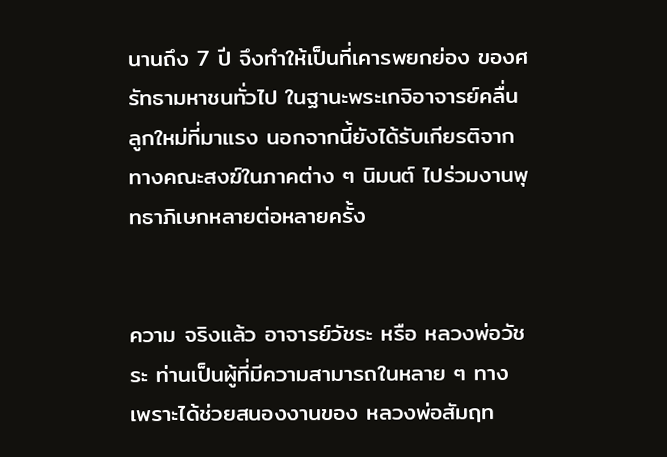นานถึง 7 ปี จึงทำให้เป็นที่เคารพยกย่อง ของศรัทธามหาชนทั่วไป ในฐานะพระเกจิอาจารย์คลื่นลูกใหม่ที่มาแรง นอกจากนี้ยังได้รับเกียรติจากทางคณะสงฆ์ในภาคต่าง ๆ นิมนต์ ไปร่วมงานพุทธาภิเษกหลายต่อหลายครั้ง


ความ จริงแล้ว อาจารย์วัชระ หรือ หลวงพ่อวัชระ ท่านเป็นผู้ที่มีความสามารถในหลาย ๆ ทาง เพราะได้ช่วยสนองงานของ หลวงพ่อสัมฤท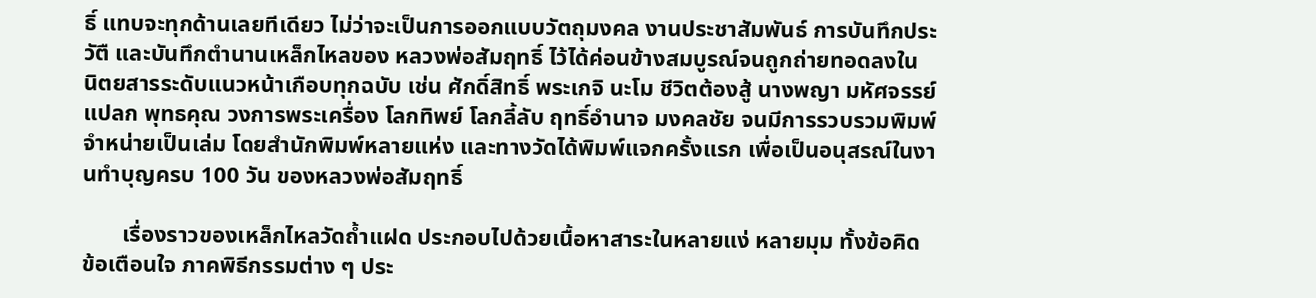ธิ์ แทบจะทุกด้านเลยทีเดียว ไม่ว่าจะเป็นการออกแบบวัตถุมงคล งานประชาสัมพันธ์ การบันทึกประวัตื และบันทึกตำนานเหล็กไหลของ หลวงพ่อสัมฤทธิ์ ไว้ได้ค่อนข้างสมบูรณ์จนถูกถ่ายทอดลงใน นิตยสารระดับแนวหน้าเกือบทุกฉบับ เช่น ศักดิ์สิทธิ์ พระเกจิ นะโม ชีวิตต้องสู้ นางพญา มหัศจรรย์ แปลก พุทธคุณ วงการพระเครื่อง โลกทิพย์ โลกลี้ลับ ฤทธิ์อำนาจ มงคลชัย จนมีการรวบรวมพิมพ์จำหน่ายเป็นเล่ม โดยสำนักพิมพ์หลายแห่ง และทางวัดได้พิมพ์แจกครั้งแรก เพื่อเป็นอนุสรณ์ในงานทำบุญครบ 100 วัน ของหลวงพ่อสัมฤทธิ์

       เรื่องราวของเหล็กไหลวัดถ้ำแฝด ประกอบไปด้วยเนื้อหาสาระในหลายแง่ หลายมุม ทั้งข้อคิด ข้อเตือนใจ ภาคพิธีกรรมต่าง ๆ ประ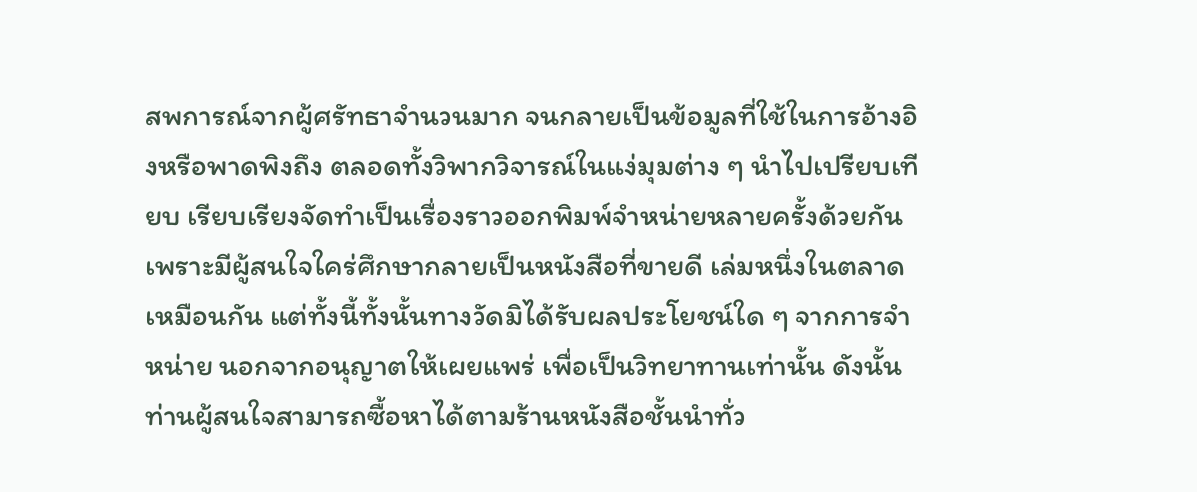สพการณ์จากผู้ศรัทธาจำนวนมาก จนกลายเป็นข้อมูลที่ใช้ในการอ้างอิงหรือพาดพิงถึง ตลอดทั้งวิพากวิจารณ์ในแง่มุมต่าง ๆ นำไปเปรียบเทียบ เรียบเรียงจัดทำเป็นเรื่องราวออกพิมพ์จำหน่ายหลายครั้งด้วยกัน เพราะมีผู้สนใจใคร่ศึกษากลายเป็นหนังสือที่ขายดี เล่มหนึ่งในตลาดเหมือนกัน แต่ทั้งนี้ทั้งนั้นทางวัดมิได้รับผลประโยชน์ใด ๆ จากการจำหน่าย นอกจากอนุญาตให้เผยแพร่ เพื่อเป็นวิทยาทานเท่านั้น ดังนั้นท่านผู้สนใจสามารถซื้อหาได้ตามร้านหนังสือชั้นนำทั่ว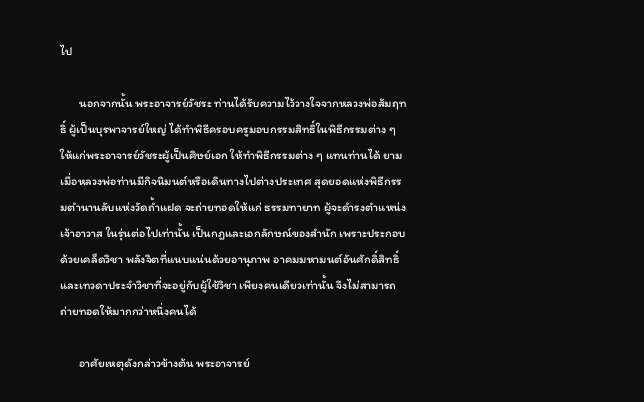ไป

       นอกจากนั้น พระอาจารย์วัชระ ท่านได้รับความไว้วางใจจากหลวงพ่อสัมฤทธิ์ ผู้เป็นบุรพาจารย์ใหญ่ ได้ทำพิธีครอบครูมอบกรรมสิทธิ์ในพิธีกรรมต่าง ๆ ให้แก่พระอาจารย์วัชระผู้เป็นศิษย์เอก ให้ทำพิธีกรรมต่าง ๆ แทนท่านได้ ยามเมื่อหลวงพ่อท่านมีกิจนิมนต์หรือเดินทางไปต่างประเทศ สุดยอดแห่งพิธีกรรมตำนานลับแห่งวัดถ้ำแฝด จะถ่ายทอดให้แก่ ธรรมทายาท ผู้จะดำรงตำแหน่งเจ้าอาวาส ในรุ่นต่อไปเท่านั้น เป็นกฎและเอกลักษณ์ของสำนัก เพราะประกอบด้วยเคล็ดวิชา พลังจิตที่แนบแน่นด้วยอานุภาพ อาคมมหามนต์อันศักดิ์สิทธิ์ และเทวดาประจำวิชาที่จะอยู่กับผู้ใช้วิชา เพียงคนเดียวเท่านั้น จึงไม่สามารถถ่ายทอดให้มากกว่าหนึ่งคนได้

       อาศัยเหตุดังกล่าวข้างต้น พระอาจารย์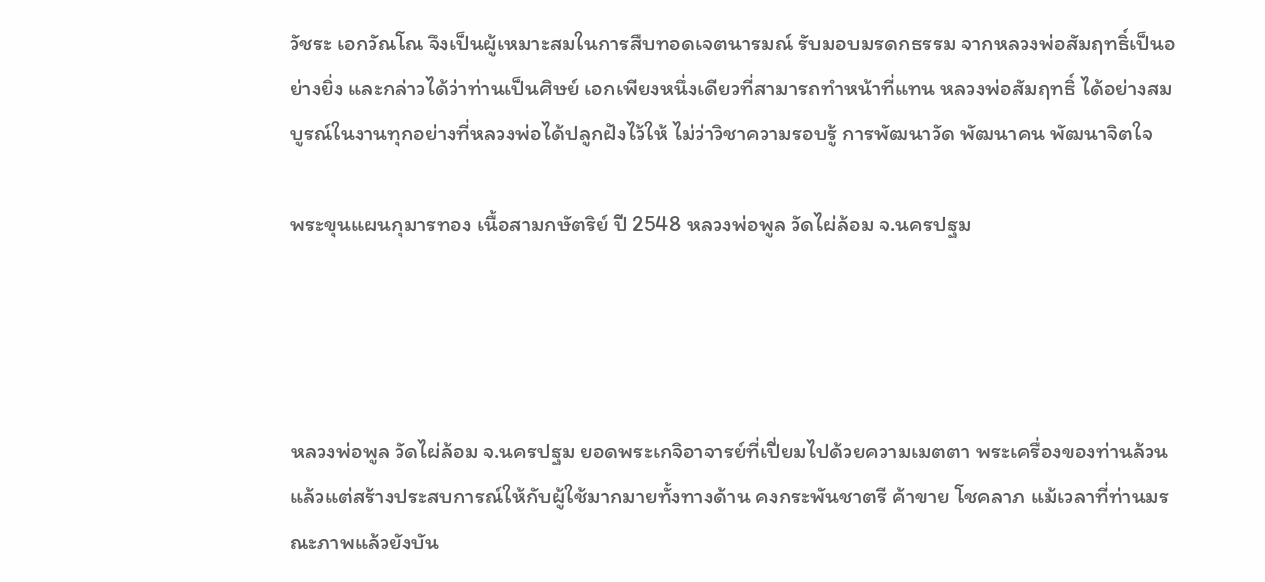วัชระ เอกวัณโณ จึงเป็นผู้เหมาะสมในการสืบทอดเจตนารมณ์ รับมอบมรดกธรรม จากหลวงพ่อสัมฤทธิ์เป็นอย่างยิ่ง และกล่าวได้ว่าท่านเป็นศิษย์ เอกเพียงหนึ่งเดียวที่สามารถทำหน้าที่แทน หลวงพ่อสัมฤทธิ์ ได้อย่างสมบูรณ์ในงานทุกอย่างที่หลวงพ่อได้ปลูกฝังไว้ให้ ไม่ว่าวิชาความรอบรู้ การพัฒนาวัด พัฒนาคน พัฒนาจิตใจ

พระขุนแผนกุมารทอง เนื้อสามกษัตริย์ ปี 2548 หลวงพ่อพูล วัดไผ่ล้อม จ.นครปฐม




หลวงพ่อพูล วัดไผ่ล้อม จ.นครปฐม ยอดพระเกจิอาจารย์ที่เปี่ยมไปด้วยความเมตตา พระเครื่องของท่านล้วนแล้วแต่สร้างประสบการณ์ให้กับผู้ใช้มากมายทั้งทางด้าน คงกระพันชาตรี ค้าขาย โชคลาภ แม้เวลาที่ท่านมรณะภาพแล้วยังบัน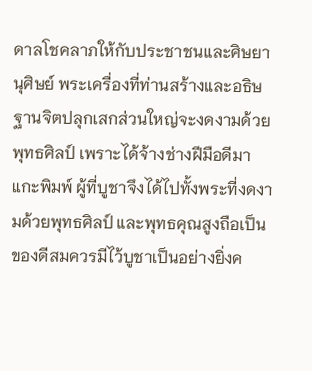ดาลโชคลาภให้กับประชาชนและศิษยานุศิษย์ พระเครื่องที่ท่านสร้างและอธิษฐานจิตปลุกเสกส่วนใหญ่จะงดงามด้วยพุทธศิลป์ เพราะได้จ้างช่างฝีมือดีมาแกะพิมพ์ ผู้ที่บูชาจึงได้ไปทั้งพระที่งดงามด้วยพุทธศิลป์ และพุทธคุณสูงถือเป็นของดีสมควรมีไว้บูชาเป็นอย่างยิ่งค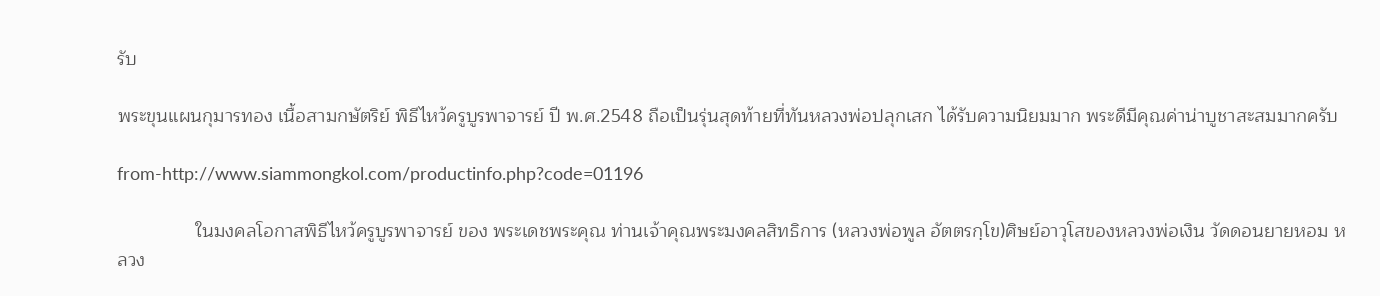รับ

พระขุนแผนกุมารทอง เนื้อสามกษัตริย์ พิธีไหว้ครูบูรพาจารย์ ปี พ.ศ.2548 ถือเป็นรุ่นสุดท้ายที่ทันหลวงพ่อปลุกเสก ได้รับความนิยมมาก พระดีมีคุณค่าน่าบูชาสะสมมากครับ

from-http://www.siammongkol.com/productinfo.php?code=01196

               ในมงคลโอกาสพิธีไหว้ครูบูรพาจารย์ ของ พระเดชพระคุณ ท่านเจ้าคุณพระมงคลสิทธิการ (หลวงพ่อพูล อัตตรกฺโข)ศิษย์อาวุโสของหลวงพ่อเงิน วัดดอนยายหอม หลวง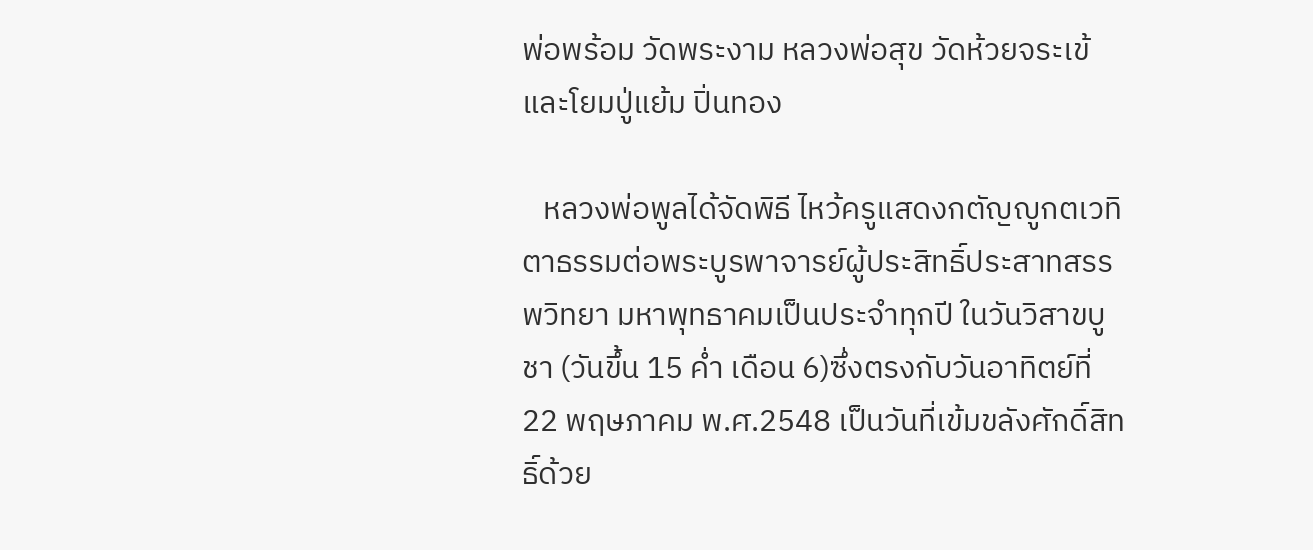พ่อพร้อม วัดพระงาม หลวงพ่อสุข วัดห้วยจระเข้และโยมปู่แย้ม ปิ่นทอง

   หลวงพ่อพูลได้จัดพิธี ไหว้ครูแสดงกตัญญูกตเวทิตาธรรมต่อพระบูรพาจารย์ผู้ประสิทธิ์ประสาทสรรพวิทยา มหาพุทธาคมเป็นประจำทุกปี ในวันวิสาขบูชา (วันขึ้น 15 ค่ำ เดือน 6)ซึ่งตรงกับวันอาทิตย์ที่ 22 พฤษภาคม พ.ศ.2548 เป็นวันที่เข้มขลังศักดิ์สิทธิ์ด้วย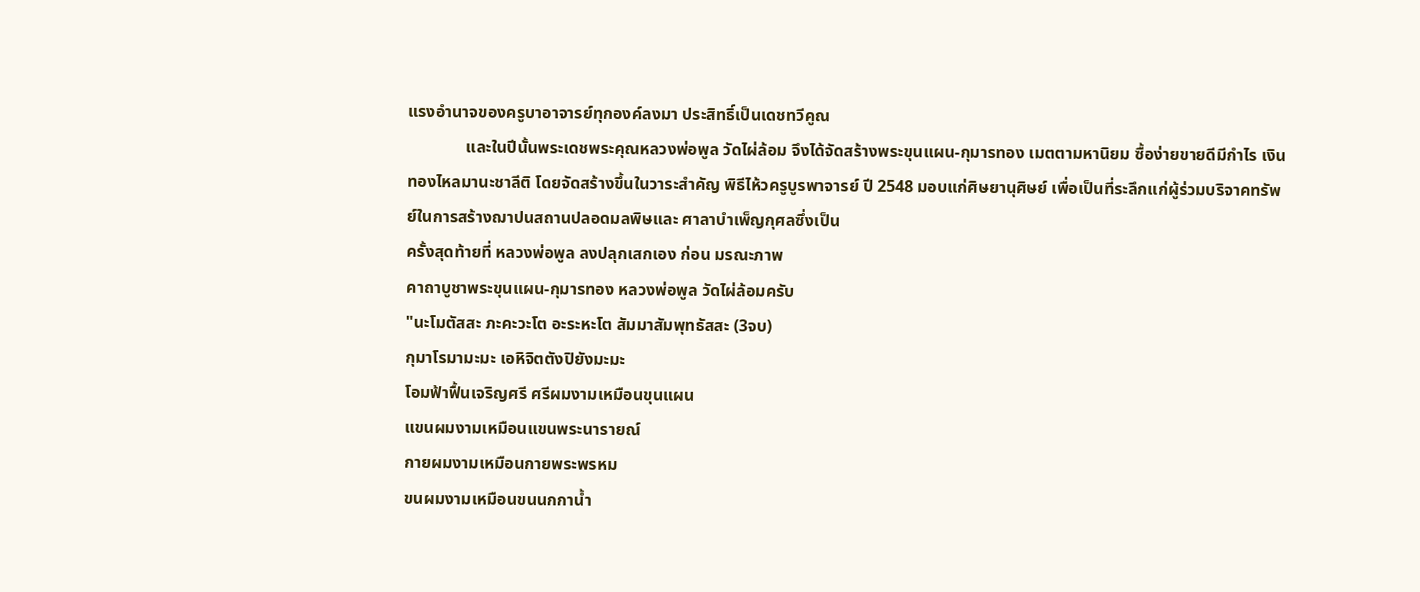แรงอำนาจของครูบาอาจารย์ทุกองค์ลงมา ประสิทธิ์เป็นเดชทวีคูณ
              และในปีนั้นพระเดชพระคุณหลวงพ่อพูล วัดไผ่ล้อม จึงได้จัดสร้างพระขุนแผน-กุมารทอง เมตตามหานิยม ซื้อง่ายขายดีมีกำไร เงินทองไหลมานะชาลีติ โดยจัดสร้างขึ้นในวาระสำคัญ พิธีไห้วครูบูรพาจารย์ ปี 2548 มอบแก่ศิษยานุศิษย์ เพื่อเป็นที่ระลึกแก่ผู้ร่วมบริจาคทรัพย์ในการสร้างฌาปนสถานปลอดมลพิษและ ศาลาบำเพ็ญกุศลซึ่งเป็น
ครั้งสุดท้ายที่ หลวงพ่อพูล ลงปลุกเสกเอง ก่อน มรณะภาพ
คาถาบูชาพระขุนแผน-กุมารทอง หลวงพ่อพูล วัดไผ่ล้อมครับ
"นะโมตัสสะ ภะคะวะโต อะระหะโต สัมมาสัมพุทธัสสะ (3จบ)
กุมาโรมามะมะ เอหิจิตตังปิยังมะมะ
โอมฟ้าฟื้นเจริญศรี ศรีผมงามเหมือนขุนแผน
แขนผมงามเหมือนแขนพระนารายณ์
กายผมงามเหมือนกายพระพรหม
ขนผมงามเหมือนขนนกกาน้ำ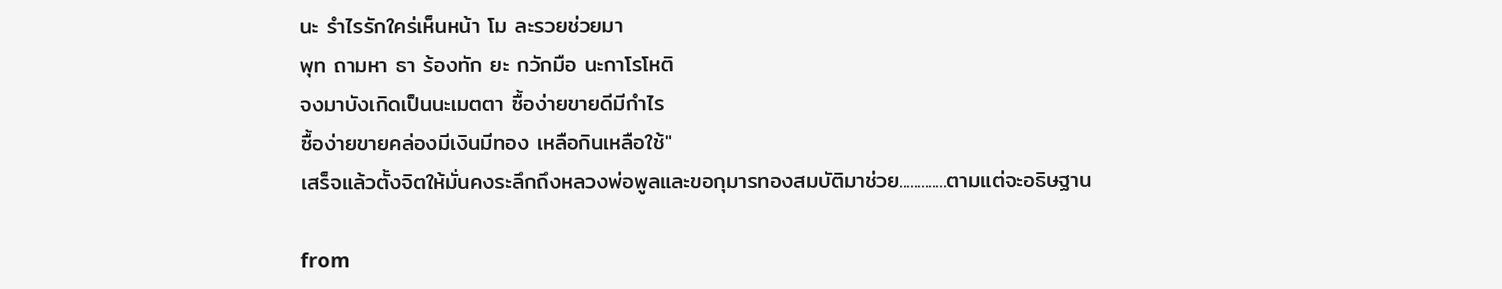นะ รำไรรักใคร่เห็นหน้า โม ละรวยช่วยมา
พุท ถามหา ธา ร้องทัก ยะ กวักมือ นะกาโรโหติ
จงมาบังเกิดเป็นนะเมตตา ซื้อง่ายขายดีมีกำไร
ซื้อง่ายขายคล่องมีเงินมีทอง เหลือกินเหลือใช้"
เสร็จแล้วตั้งจิตให้มั่นคงระลึกถึงหลวงพ่อพูลและขอกุมารทองสมบัติมาช่วย.............ตามแต่จะอธิษฐาน

from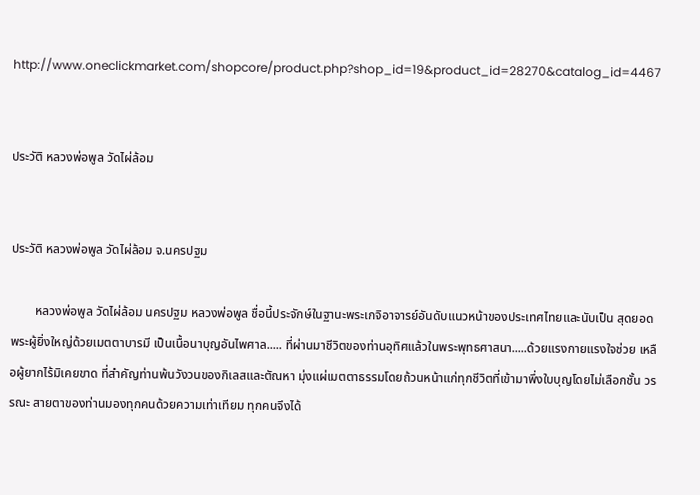http://www.oneclickmarket.com/shopcore/product.php?shop_id=19&product_id=28270&catalog_id=4467


ประวัติ หลวงพ่อพูล วัดไผ่ล้อม


ประวัติ หลวงพ่อพูล วัดไผ่ล้อม จ.นครปฐม

        หลวงพ่อพูล วัดไผ่ล้อม นครปฐม หลวงพ่อพูล ชื่อนี้ประจักษ์ในฐานะพระเกจิอาจารย์อันดับแนวหน้าของประเทศไทยและนับเป็น สุดยอดพระผู้ยิ่งใหญ่ด้วยเมตตาบารมี เป็นเนื้อนาบุญอันไพศาล..... ที่ผ่านมาชีวิตของท่านอุทิศแล้วในพระพุทธศาสนา.....ด้วยแรงกายแรงใจช่วย เหลือผู้ยากไร้มิเคยขาด ที่สำคัญท่านพ้นวังวนของกิเลสและตัณหา มุ่งแผ่เมตตาธรรมโดยถ้วนหน้าแก่ทุกชีวิตที่เข้ามาพึ่งใบบุญโดยไม่เลือกชั้น วรรณะ สายตาของท่านมองทุกคนด้วยความเท่าเทียม ทุกคนจึงได้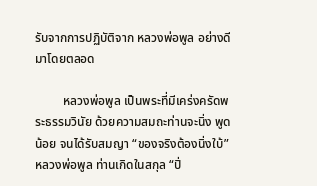รับจากการปฏิบัติจาก หลวงพ่อพูล อย่างดีมาโดยตลอด

         หลวงพ่อพูล เป็นพระที่มีเคร่งครัดพระธรรมวินัย ด้วยความสมถะท่านจะนิ่ง พูดน้อย จนได้รับสมญา “ของจริงต้องนิ่งใบ้” หลวงพ่อพูล ท่านเกิดในสกุล “ปิ่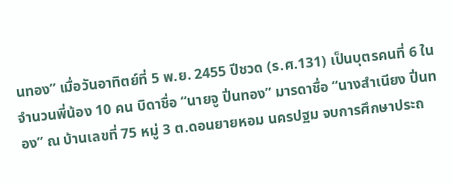นทอง” เมื่อวันอาทิตย์ที่ 5 พ.ย. 2455 ปีชวด (ร.ศ.131) เป็นบุตรคนที่ 6 ในจำนวนพี่น้อง 10 คน บิดาชื่อ “นายจู ปิ่นทอง” มารดาชื่อ “นางสำเนียง ปิ่นทอง” ณ บ้านเลขที่ 75 หมู่ 3 ต.ดอนยายหอม นครปฐม จบการศึกษาประถ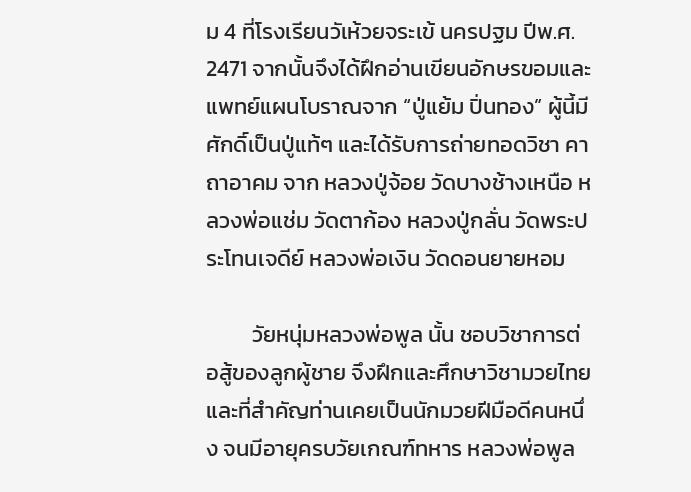ม 4 ที่โรงเรียนวัเห้วยจระเข้ นครปฐม ปีพ.ศ. 2471 จากนั้นจึงได้ฝึกอ่านเขียนอักษรขอมและแพทย์แผนโบราณจาก “ปู่แย้ม ปิ่นทอง” ผู้นี้มีศักดิ์เป็นปู่แท้ๆ และได้รับการถ่ายทอดวิชา คาถาอาคม จาก หลวงปู่จ้อย วัดบางช้างเหนือ หลวงพ่อแช่ม วัดตาก้อง หลวงปู่กลั่น วัดพระประโทนเจดีย์ หลวงพ่อเงิน วัดดอนยายหอม

         วัยหนุ่มหลวงพ่อพูล นั้น ชอบวิชาการต่อสู้ของลูกผู้ชาย จึงฝึกและศึกษาวิชามวยไทย และที่สำคัญท่านเคยเป็นนักมวยฝีมือดีคนหนึ่ง จนมีอายุครบวัยเกณฑ์ทหาร หลวงพ่อพูล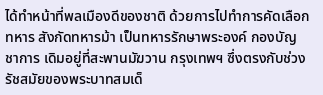ได้ทำหน้าที่พลเมืองดีของชาติ ด้วยการไปทำการคัดเลือกทหาร สังกัดทหารม้า เป็นทหารรักษาพระองค์ กองบัญชาการ เดิมอยู่ที่สะพานมัฆวาน กรุงเทพฯ ซึ่งตรงกับช่วงรัชสมัยของพระบาทสมเด็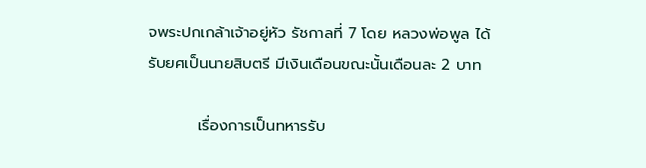จพระปกเกล้าเจ้าอยู่หัว รัชกาลที่ 7 โดย หลวงพ่อพูล ได้รับยศเป็นนายสิบตรี มีเงินเดือนขณะนั้นเดือนละ 2 บาท

         เรื่องการเป็นทหารรับ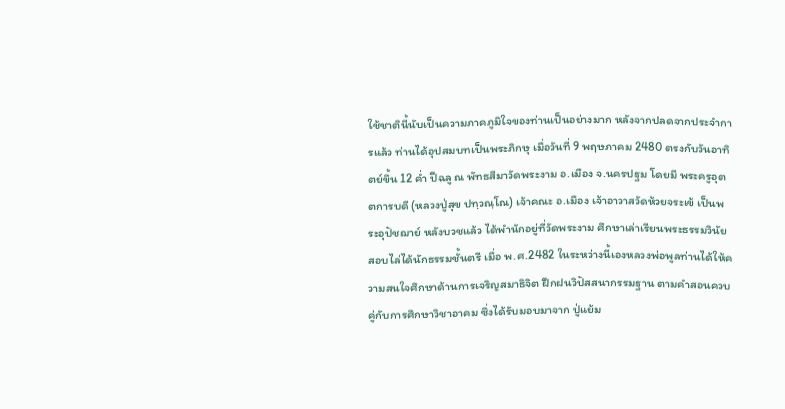ใช้ชาตินี้นับเป็นความภาคภูมิใจของท่านเป็นอย่างมาก หลังจากปลดจากประจำการแล้ว ท่านได้อุปสมบทเป็นพระภิกษุ เมื่อวันที่ 9 พฤษภาคม 2480 ตรงกับวันอาทิตย์ขึ้น 12 ค่ำ ปีฉลู ณ พัทธสีมาวัดพระงาม อ.เมือง จ.นครปฐม โดยมี พระครูอุตตการบดี (หลวงปู่สุข ปทฺวณฺโณ) เจ้าคณะ อ.เมือง เจ้าอาวาสวัดห้วยจระเข้ เป็นพระอุปัชฌาย์ หลังบวชแล้ว ได้พำนักอยู่ที่วัดพระงาม ศึกษาเล่าเรียนพระธรรมวินัย สอบไล่ได้นักธรรมชั้นตรี เมื่อ พ.ศ.2482 ในระหว่างนี้เองหลวงพ่อพูลท่านได้ให้ความสนใจศึกษาด้านการเจริญสมาธิจิต ฝึกฝนวิปัสสนากรรมฐาน ตามคำสอนควบคู่กับการศึกษาวิชาอาคม ซึ่งได้รับมอบมาจาก ปู่แย้ม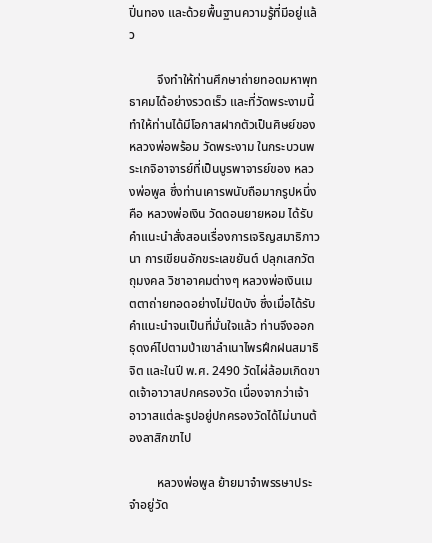ปิ่นทอง และด้วยพื้นฐานความรู้ที่มีอยู่แล้ว

         จึงทำให้ท่านศึกษาถ่ายทอดมหาพุทธาคมได้อย่างรวดเร็ว และที่วัดพระงามนี้ ทำให้ท่านได้มีโอกาสฝากตัวเป็นศิษย์ของ หลวงพ่อพร้อม วัดพระงาม ในกระบวนพระเกจิอาจารย์ที่เป็นบูรพาจารย์ของ หลวงพ่อพูล ซึ่งท่านเคารพนับถือมากรูปหนึ่งคือ หลวงพ่อเงิน วัดดอนยายหอม ได้รับคำแนะนำสั่งสอนเรื่องการเจริญสมาธิภาวนา การเขียนอักขระเลขยันต์ ปลุกเสกวัตถุมงคล วิชาอาคมต่างๆ หลวงพ่อเงินเมตตาถ่ายทอดอย่างไม่ปิดบัง ซึ่งเมื่อได้รับคำแนะนำจนเป็นที่มั่นใจแล้ว ท่านจึงออกธุดงค์ไปตามป่าเขาลำเนาไพรฝึกฝนสมาธิจิต และในปี พ.ศ. 2490 วัดไผ่ล้อมเกิดขาดเจ้าอาวาสปกครองวัด เนื่องจากว่าเจ้าอาวาสแต่ละรูปอยู่ปกครองวัดได้ไม่นานต้องลาสิกขาไป

         หลวงพ่อพูล ย้ายมาจำพรรษาประจำอยู่วัด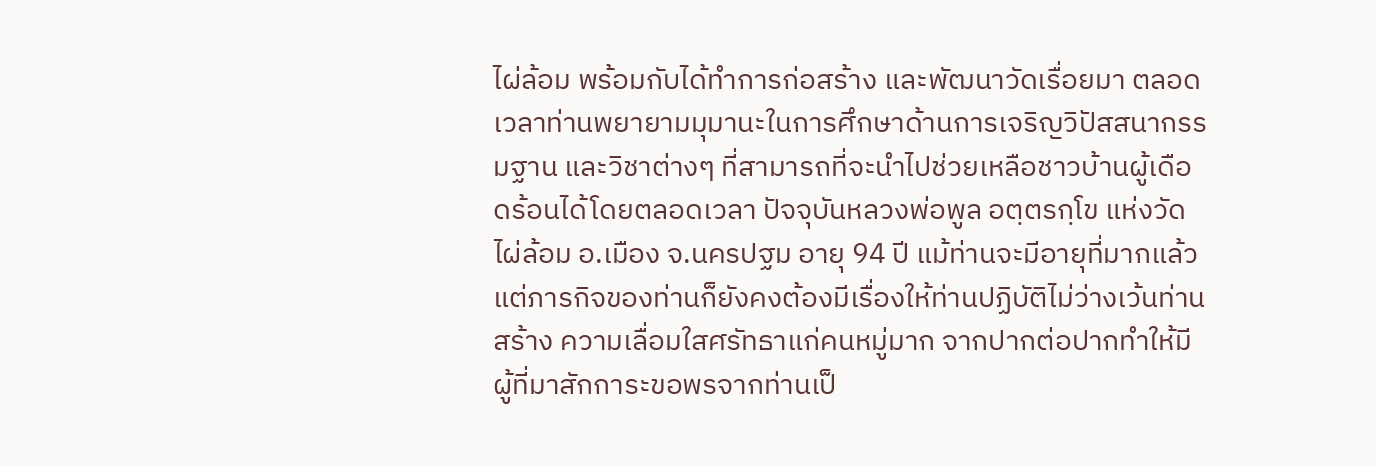ไผ่ล้อม พร้อมกับได้ทำการก่อสร้าง และพัฒนาวัดเรื่อยมา ตลอดเวลาท่านพยายามมุมานะในการศึกษาด้านการเจริญวิปัสสนากรรมฐาน และวิชาต่างๆ ที่สามารถที่จะนำไปช่วยเหลือชาวบ้านผู้เดือดร้อนได้โดยตลอดเวลา ปัจจุบันหลวงพ่อพูล อตฺตรกฺโข แห่งวัดไผ่ล้อม อ.เมือง จ.นครปฐม อายุ 94 ปี แม้ท่านจะมีอายุที่มากแล้ว แต่ภารกิจของท่านก็ยังคงต้องมีเรื่องให้ท่านปฏิบัติไม่ว่างเว้นท่านสร้าง ความเลื่อมใสศรัทธาแก่คนหมู่มาก จากปากต่อปากทำให้มีผู้ที่มาสักการะขอพรจากท่านเป็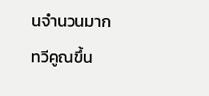นจำนวนมากทวีคูณขึ้น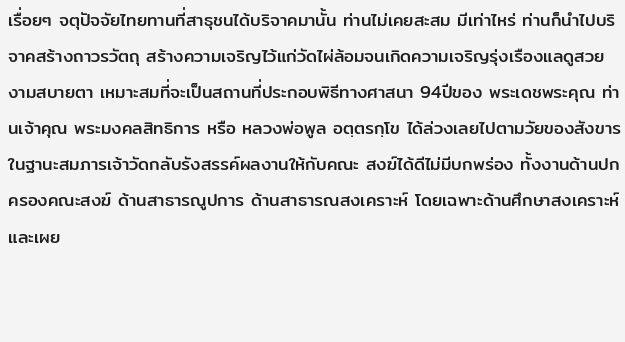เรื่อยๆ จตุปัจจัยไทยทานที่สาธุชนได้บริจาคมานั้น ท่านไม่เคยสะสม มีเท่าไหร่ ท่านก็นำไปบริจาคสร้างถาวรวัตถุ สร้างความเจริญไว้แก่วัดไผ่ล้อมจนเกิดความเจริญรุ่งเรืองแลดูสวยงามสบายตา เหมาะสมที่จะเป็นสถานที่ประกอบพิธีทางศาสนา 94ปีของ พระเดชพระคุณ ท่านเจ้าคุณ พระมงคลสิทธิการ หรือ หลวงพ่อพูล อตฺตรกฺโข ได้ล่วงเลยไปตามวัยของสังขารในฐานะสมภารเจ้าวัดกลับรังสรรค์ผลงานให้กับคณะ สงฆ์ได้ดีไม่มีบกพร่อง ทั้งงานด้านปกครองคณะสงฆ์ ด้านสาธารณูปการ ด้านสาธารณสงเคราะห์ โดยเฉพาะด้านศึกษาสงเคราะห์ และเผย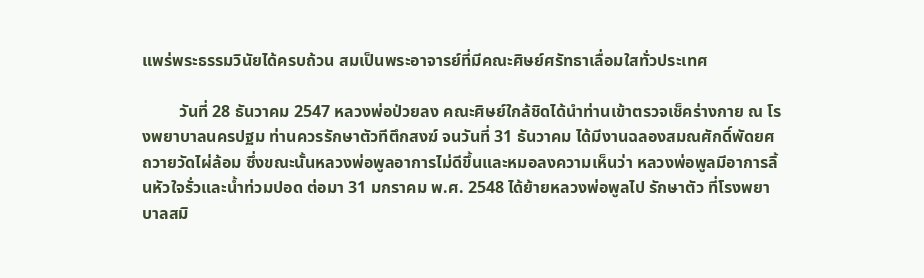แพร่พระธรรมวินัยได้ครบถ้วน สมเป็นพระอาจารย์ที่มีคณะศิษย์ศรัทธาเลื่อมใสทั่วประเทศ

         วันที่ 28 ธันวาคม 2547 หลวงพ่อป่วยลง คณะศิษย์ใกล้ชิดได้นำท่านเข้าตรวจเช็คร่างกาย ณ โรงพยาบาลนครปฐม ท่านควรรักษาตัวทีตึกสงฆ์ จนวันที่ 31 ธันวาคม ได้มีงานฉลองสมณศักดิ์พัดยศถวายวัดไผ่ล้อม ซึ่งขณะนั้นหลวงพ่อพูลอาการไม่ดีขึ้นและหมอลงความเห็นว่า หลวงพ่อพูลมีอาการลิ้นหัวใจรั่วและน้ำท่วมปอด ต่อมา 31 มกราคม พ.ศ. 2548 ได้ย้ายหลวงพ่อพูลไป รักษาตัว ที่โรงพยาบาลสมิ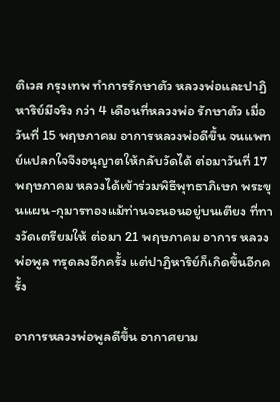ติเวส กรุงเทพ ทำการรักษาตัว หลวงพ่อและปาฏิหาริย์มีจริง กว่า 4 เดือนที่หลวงพ่อ รักษาตัว เมื่อวันที่ 15 พฤษภาคม อาการหลวงพ่อดีขึ้น จนแพทย์แปลกใจจึงอนุญาตให้กลับวัดได้ ต่อมาวันที่ 17 พฤษภาคม หลวงได้เข้าร่วมพิธีพุทธาภิเษก พระขุนแผน-กุมารทองแม้ท่านจะนอนอยู่บนเตียง ที่ทางวัดเตรียมให้ ต่อมา 21 พฤษภาคม อาการ หลวงพ่อพูล ทรุดลงอีกครั้ง แต่ปาฏิหาริย์ก็เกิดขึ้นอีกครั้ง

อาการหลวงพ่อพูลดีขึ้น อากาศยาม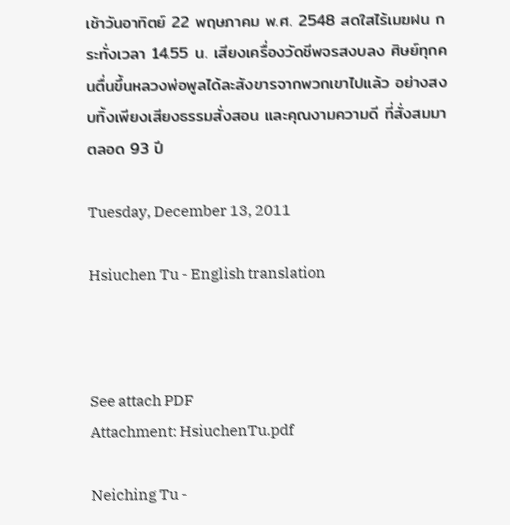เช้าวันอาทิตย์ 22 พฤษภาคม พ.ศ. 2548 สดใสไร้เมฆฝน กระทั่งเวลา 14.55 น. เสียงเครื่องวัดชีพจรสงบลง ศิษย์ทุกคนตื่นขึ้นหลวงพ่อพูลได้ละสังขารจากพวกเขาไปแล้ว อย่างสงบทิ้งเพียงเสียงธรรมสั่งสอน และคุณงามความดี ที่สั่งสมมาตลอด 93 ปี

Tuesday, December 13, 2011

Hsiuchen Tu - English translation



See attach PDF
Attachment: HsiuchenTu.pdf

Neiching Tu -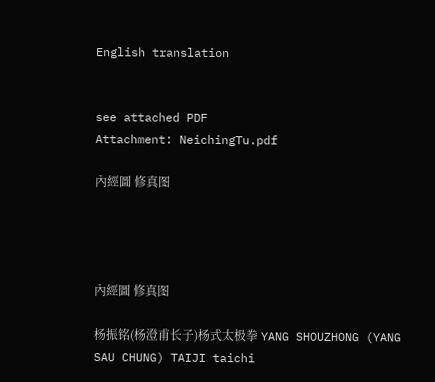English translation


see attached PDF
Attachment: NeichingTu.pdf

內經圖 修真图




內經圖 修真图

杨振铭(杨澄甫长子)杨式太极拳 YANG SHOUZHONG (YANG SAU CHUNG) TAIJI taichi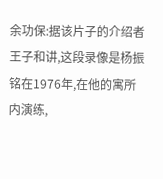余功保:据该片子的介绍者王子和讲,这段录像是杨振铭在1976年,在他的寓所内演练,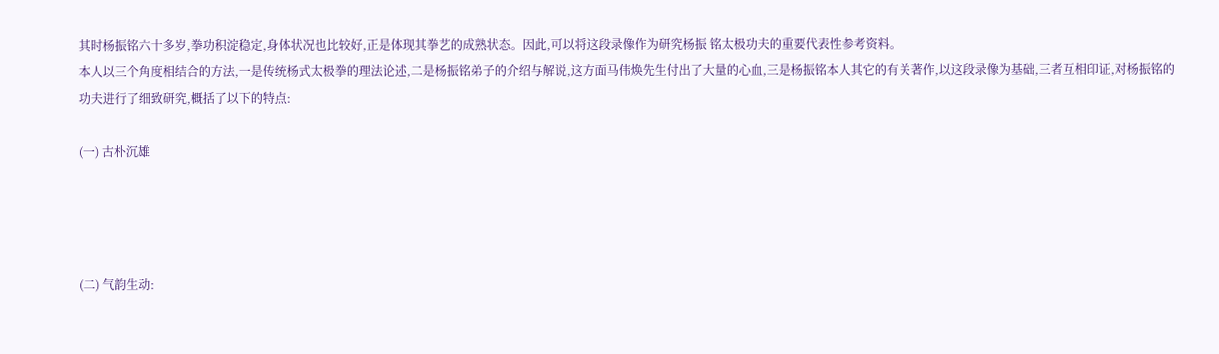其时杨振铭六十多岁,拳功积淀稳定,身体状况也比较好,正是体现其拳艺的成熟状态。因此,可以将这段录像作为研究杨振 铭太极功夫的重要代表性参考资料。
本人以三个角度相结合的方法,一是传统杨式太极拳的理法论述,二是杨振铭弟子的介绍与解说,这方面马伟焕先生付出了大量的心血,三是杨振铭本人其它的有关著作,以这段录像为基础,三者互相印证,对杨振铭的功夫进行了细致研究,概括了以下的特点:

(一) 古朴沉雄




(二) 气韵生动: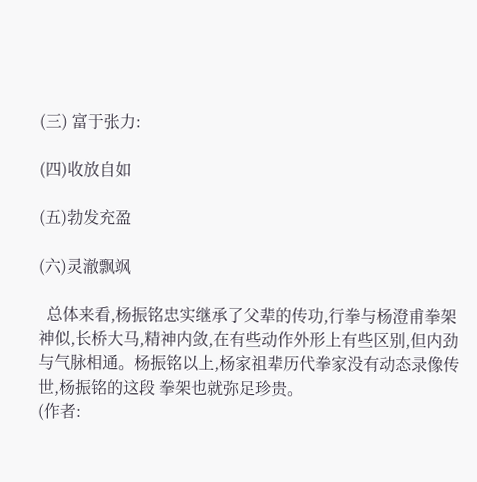(三) 富于张力:

(四)收放自如

(五)勃发充盈

(六)灵澈飘飒

  总体来看,杨振铭忠实继承了父辈的传功,行拳与杨澄甫拳架神似,长桥大马,精神内敛,在有些动作外形上有些区别,但内劲与气脉相通。杨振铭以上,杨家祖辈历代拳家没有动态录像传世,杨振铭的这段 拳架也就弥足珍贵。
(作者: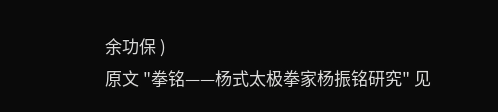余功保 )
原文 "拳铭——杨式太极拳家杨振铭研究" 见